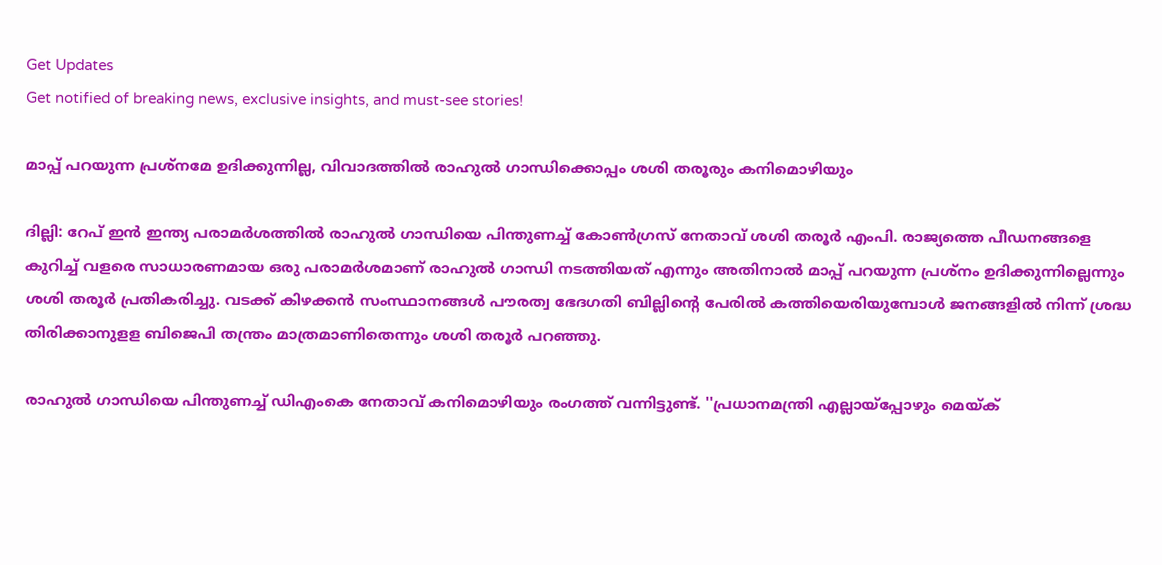Get Updates
Get notified of breaking news, exclusive insights, and must-see stories!

മാപ്പ് പറയുന്ന പ്രശ്നമേ ഉദിക്കുന്നില്ല, വിവാദത്തിൽ രാഹുൽ ഗാന്ധിക്കൊപ്പം ശശി തരൂരും കനിമൊഴിയും

ദില്ലി: റേപ് ഇന്‍ ഇന്ത്യ പരാമര്‍ശത്തില്‍ രാഹുല്‍ ഗാന്ധിയെ പിന്തുണച്ച് കോണ്‍ഗ്രസ് നേതാവ് ശശി തരൂര്‍ എംപി. രാജ്യത്തെ പീഡനങ്ങളെ കുറിച്ച് വളരെ സാധാരണമായ ഒരു പരാമര്‍ശമാണ് രാഹുല്‍ ഗാന്ധി നടത്തിയത് എന്നും അതിനാല്‍ മാപ്പ് പറയുന്ന പ്രശ്‌നം ഉദിക്കുന്നില്ലെന്നും ശശി തരൂര്‍ പ്രതികരിച്ചു. വടക്ക് കിഴക്കന്‍ സംസ്ഥാനങ്ങള്‍ പൗരത്വ ഭേദഗതി ബില്ലിന്റെ പേരില്‍ കത്തിയെരിയുമ്പോള്‍ ജനങ്ങളില്‍ നിന്ന് ശ്രദ്ധ തിരിക്കാനുളള ബിജെപി തന്ത്രം മാത്രമാണിതെന്നും ശശി തരൂര്‍ പറഞ്ഞു.

രാഹുല്‍ ഗാന്ധിയെ പിന്തുണച്ച് ഡിഎംകെ നേതാവ് കനിമൊഴിയും രംഗത്ത് വന്നിട്ടുണ്ട്. ''പ്രധാനമന്ത്രി എല്ലായ്‌പ്പോഴും മെയ്ക്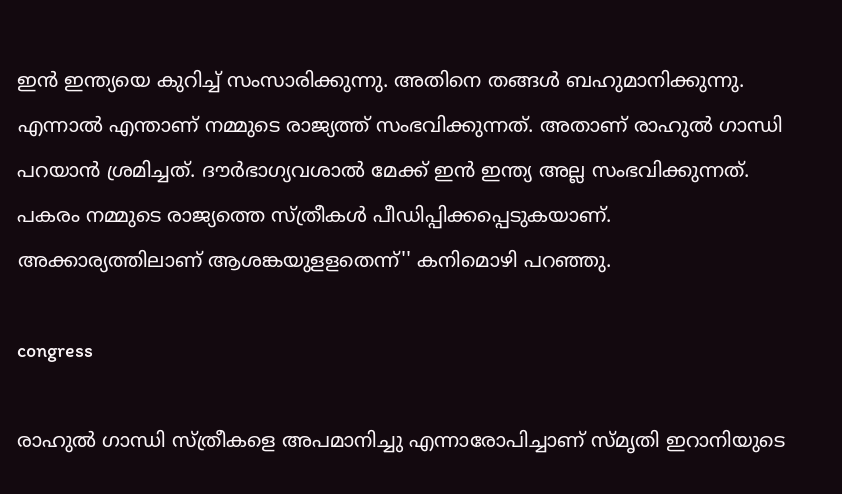ഇന്‍ ഇന്ത്യയെ കുറിച്ച് സംസാരിക്കുന്നു. അതിനെ തങ്ങള്‍ ബഹുമാനിക്കുന്നു. എന്നാല്‍ എന്താണ് നമ്മുടെ രാജ്യത്ത് സംഭവിക്കുന്നത്. അതാണ് രാഹുല്‍ ഗാന്ധി പറയാന്‍ ശ്രമിച്ചത്. ദൗര്‍ഭാഗ്യവശാല്‍ മേക്ക് ഇന്‍ ഇന്ത്യ അല്ല സംഭവിക്കുന്നത്. പകരം നമ്മുടെ രാജ്യത്തെ സ്ത്രീകള്‍ പീഡിപ്പിക്കപ്പെടുകയാണ്. അക്കാര്യത്തിലാണ് ആശങ്കയുളളതെന്ന്'' കനിമൊഴി പറഞ്ഞു.

congress

രാഹുല്‍ ഗാന്ധി സ്ത്രീകളെ അപമാനിച്ചു എന്നാരോപിച്ചാണ് സ്മൃതി ഇറാനിയുടെ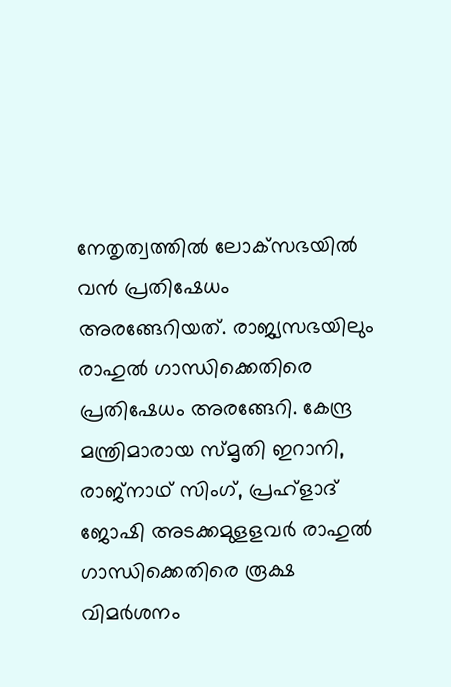നേതൃത്വത്തില്‍ ലോക്‌സഭയില്‍ വന്‍ പ്രതിഷേധം അരങ്ങേറിയത്. രാജ്യസഭയിലും രാഹുല്‍ ഗാന്ധിക്കെതിരെ പ്രതിഷേധം അരങ്ങേറി. കേന്ദ്ര മന്ത്രിമാരായ സ്മൃതി ഇറാനി, രാജ്‌നാഥ് സിംഗ്, പ്രഹ്‌ളാദ് ജോഷി അടക്കമുളളവര്‍ രാഹുല്‍ ഗാന്ധിക്കെതിരെ രൂക്ഷ വിമര്‍ശനം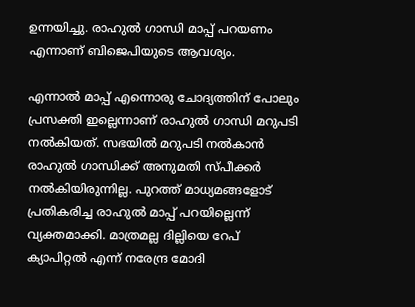ഉന്നയിച്ചു. രാഹുല്‍ ഗാന്ധി മാപ്പ് പറയണം എന്നാണ് ബിജെപിയുടെ ആവശ്യം.

എന്നാല്‍ മാപ്പ് എന്നൊരു ചോദ്യത്തിന് പോലും പ്രസക്തി ഇല്ലെന്നാണ് രാഹുല്‍ ഗാന്ധി മറുപടി നല്‍കിയത്. സഭയില്‍ മറുപടി നല്‍കാന്‍ രാഹുല്‍ ഗാന്ധിക്ക് അനുമതി സ്പീക്കര്‍ നല്‍കിയിരുന്നില്ല. പുറത്ത് മാധ്യമങ്ങളോട് പ്രതികരിച്ച രാഹുല്‍ മാപ്പ് പറയില്ലെന്ന് വ്യക്തമാക്കി. മാത്രമല്ല ദില്ലിയെ റേപ് ക്യാപിറ്റല്‍ എന്ന് നരേന്ദ്ര മോദി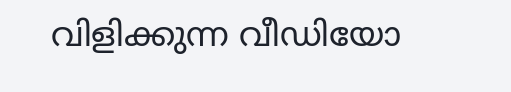വിളിക്കുന്ന വീഡിയോ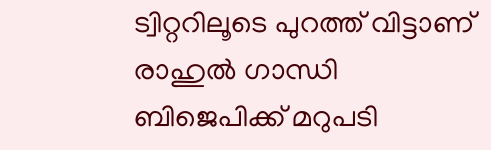ട്വിറ്ററിലൂടെ പുറത്ത് വിട്ടാണ് രാഹുല്‍ ഗാന്ധി ബിജെപിക്ക് മറുപടി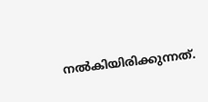നല്‍കിയിരിക്കുന്നത്.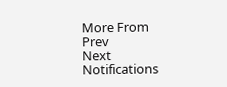More From
Prev
Next
Notifications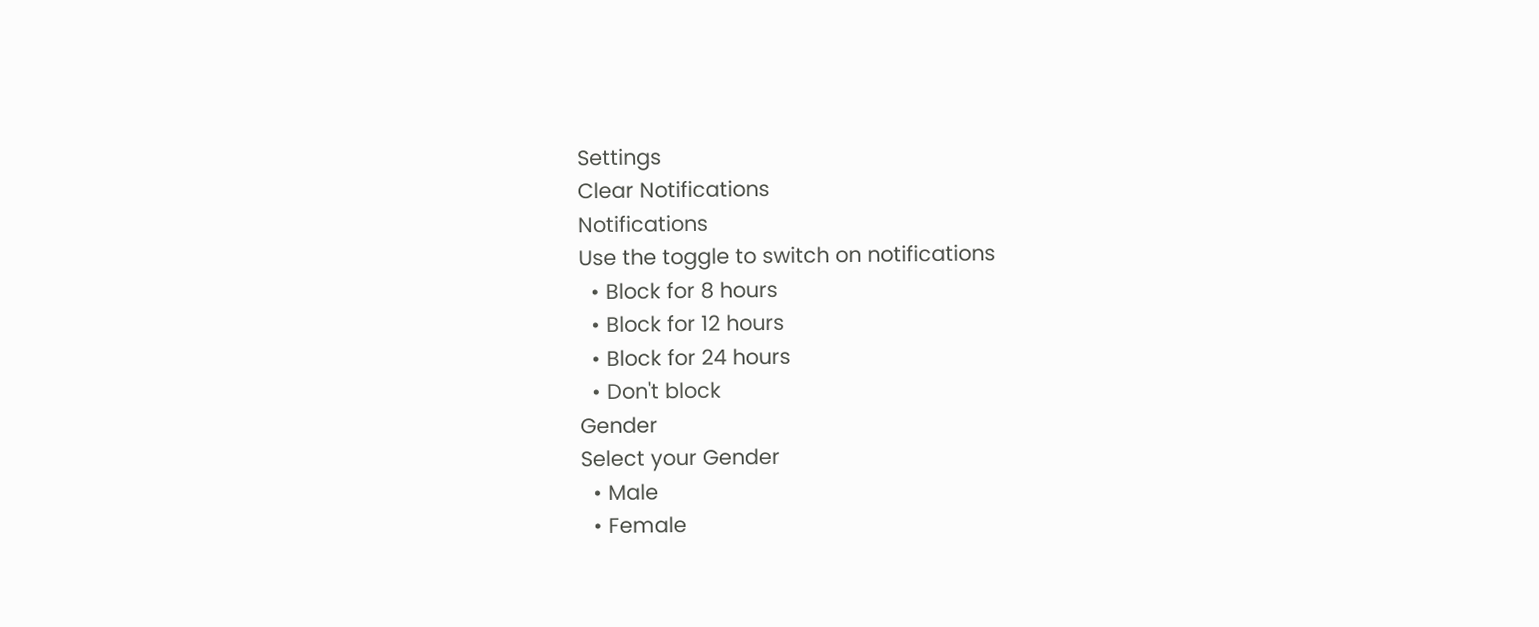Settings
Clear Notifications
Notifications
Use the toggle to switch on notifications
  • Block for 8 hours
  • Block for 12 hours
  • Block for 24 hours
  • Don't block
Gender
Select your Gender
  • Male
  • Female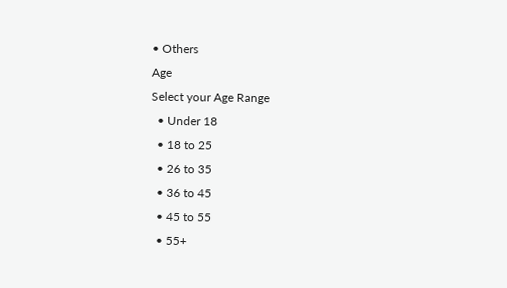• Others
Age
Select your Age Range
  • Under 18
  • 18 to 25
  • 26 to 35
  • 36 to 45
  • 45 to 55
  • 55+